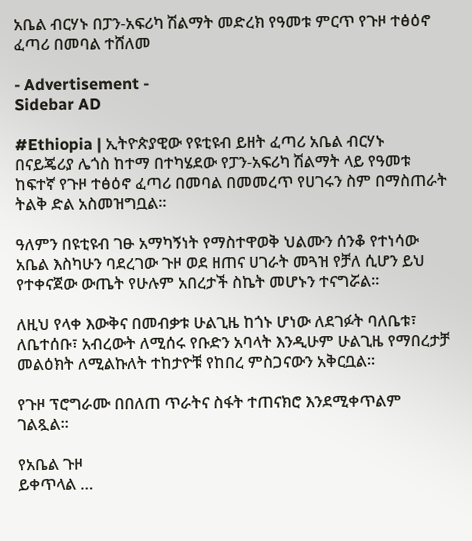አቤል ብርሃኑ በፓን-አፍሪካ ሽልማት መድረክ የዓመቱ ምርጥ የጉዞ ተፅዕኖ ፈጣሪ በመባል ተሸለመ

- Advertisement -
Sidebar AD

#Ethiopia | ኢትዮጵያዊው የዩቲዩብ ይዘት ፈጣሪ አቤል ብርሃኑ በናይጄሪያ ሌጎስ ከተማ በተካሄደው የፓን-አፍሪካ ሽልማት ላይ የዓመቱ ከፍተኛ የጉዞ ተፅዕኖ ፈጣሪ በመባል በመመረጥ የሀገሩን ስም በማስጠራት ትልቅ ድል አስመዝግቧል።

ዓለምን በዩቲዩብ ገፁ አማካኝነት የማስተዋወቅ ህልሙን ሰንቆ የተነሳው አቤል እስካሁን ባደረገው ጉዞ ወደ ዘጠና ሀገራት መጓዝ የቻለ ሲሆን ይህ የተቀናጀው ውጤት የሁሉም አበረታች ስኬት መሆኑን ተናግሯል።

ለዚህ የላቀ እውቅና በመብቃቱ ሁልጊዜ ከጎኑ ሆነው ለደገፉት ባለቤቱ፣ ለቤተሰቡ፣ አብረውት ለሚሰሩ የቡድን አባላት እንዲሁም ሁልጊዜ የማበረታቻ መልዕክት ለሚልኩለት ተከታዮቹ የከበረ ምስጋናውን አቅርቧል።

የጉዞ ፕሮግራሙ በበለጠ ጥራትና ስፋት ተጠናክሮ እንደሚቀጥልም ገልጿል።

የአቤል ጉዞ
ይቀጥላል …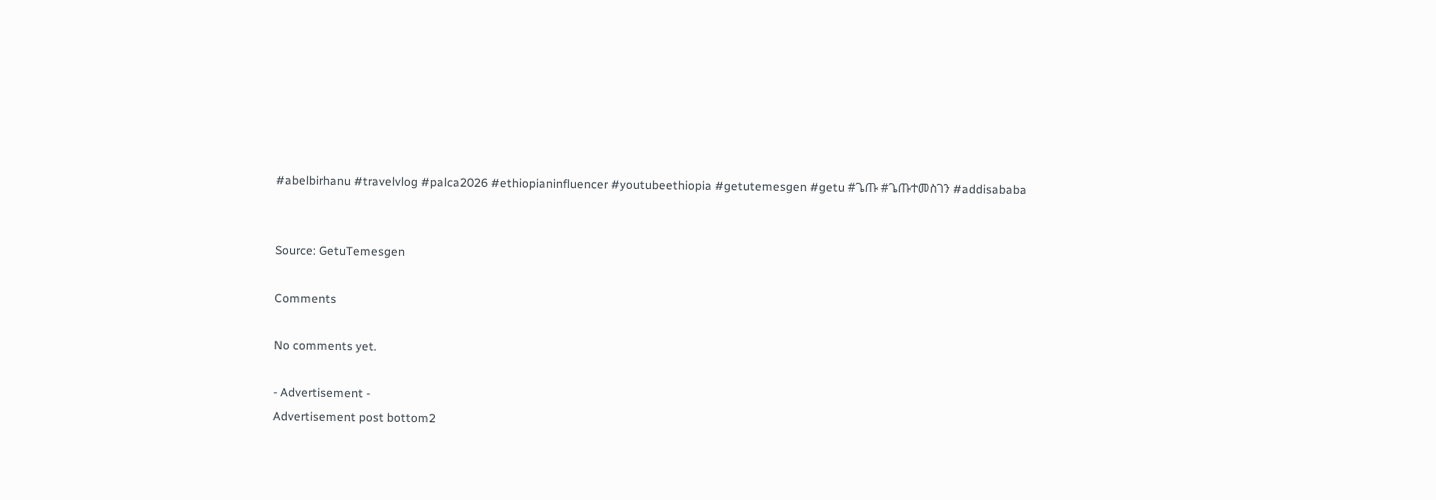#abelbirhanu #travelvlog #palca2026 #ethiopianinfluencer #youtubeethiopia #getutemesgen #getu #ጌጡ #ጌጡተመስገን #addisababa


Source: GetuTemesgen

Comments

No comments yet.

- Advertisement -
Advertisement post bottom2